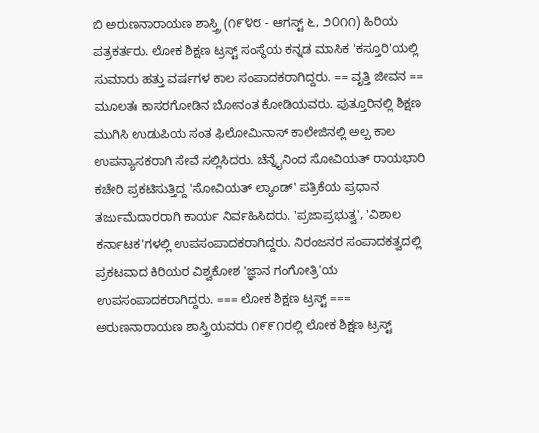ಬಿ ಅರುಣನಾರಾಯಣ ಶಾಸ್ತ್ರಿ (೧೯೪೮ - ಆಗಸ್ಟ್ ೬, ೨೦೧೧) ಹಿರಿಯ ಪತ್ರಕರ್ತರು. ಲೋಕ ಶಿಕ್ಷಣ ಟ್ರಸ್ಟ್ ಸಂಸ್ಥೆಯ ಕನ್ನಡ ಮಾಸಿಕ 'ಕಸ್ತೂರಿ'ಯಲ್ಲಿ ಸುಮಾರು ಹತ್ತು ವರ್ಷಗಳ ಕಾಲ ಸಂಪಾದಕರಾಗಿದ್ದರು. == ವೃತ್ತಿ ಜೀವನ == ಮೂಲತಃ ಕಾಸರಗೋಡಿನ ಬೋನಂತ ಕೋಡಿಯವರು. ಪುತ್ತೂರಿನಲ್ಲಿ ಶಿಕ್ಷಣ ಮುಗಿಸಿ ಉಡುಪಿಯ ಸಂತ ಫಿಲೋಮಿನಾಸ್ ಕಾಲೇಜಿನಲ್ಲಿ ಅಲ್ಪ ಕಾಲ ಉಪನ್ಯಾಸಕರಾಗಿ ಸೇವೆ ಸಲ್ಲಿಸಿದರು. ಚೆನ್ನೈನಿಂದ ಸೋವಿಯತ್ ರಾಯಭಾರಿ ಕಚೇರಿ ಪ್ರಕಟಿಸುತ್ತಿದ್ದ 'ಸೋವಿಯತ್ ಲ್ಯಾಂಡ್' ಪತ್ರಿಕೆಯ ಪ್ರಧಾನ ತರ್ಜುಮೆದಾರರಾಗಿ ಕಾರ್ಯ ನಿರ್ವಹಿಸಿದರು. 'ಪ್ರಜಾಪ್ರಭುತ್ವ', 'ವಿಶಾಲ ಕರ್ನಾಟಕ'ಗಳಲ್ಲಿ ಉಪಸಂಪಾದಕರಾಗಿದ್ದರು. ನಿರಂಜನರ ಸಂಪಾದಕತ್ವದಲ್ಲಿ ಪ್ರಕಟವಾದ ಕಿರಿಯರ ವಿಶ್ವಕೋಶ 'ಜ್ಞಾನ ಗಂಗೋತ್ರಿ'ಯ ಉಪಸಂಪಾದಕರಾಗಿದ್ದರು. === ಲೋಕ ಶಿಕ್ಷಣ ಟ್ರಸ್ಟ್ === ಅರುಣನಾರಾಯಣ ಶಾಸ್ತ್ರಿಯವರು ೧೯೯೧ರಲ್ಲಿ ಲೋಕ ಶಿಕ್ಷಣ ಟ್ರಸ್ಟ್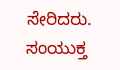ಸೇರಿದರು. ಸಂಯುಕ್ತ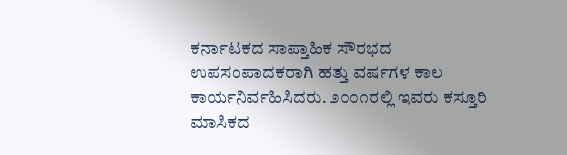ಕರ್ನಾಟಕದ ಸಾಪ್ತಾಹಿಕ ಸೌರಭದ ಉಪಸಂಪಾದಕರಾಗಿ ಹತ್ತು ವರ್ಷಗಳ ಕಾಲ ಕಾರ್ಯನಿರ್ವಹಿಸಿದರು. ೨೦೦೧ರಲ್ಲಿ ಇವರು ಕಸ್ತೂರಿ ಮಾಸಿಕದ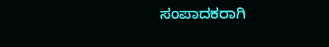ಸಂಪಾದಕರಾಗಿ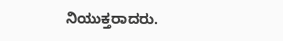ನಿಯುಕ್ತರಾದರು.